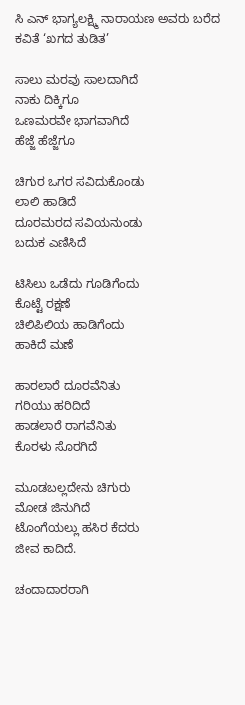ಸಿ ಎನ್ ಭಾಗ್ಯಲಕ್ಷ್ಮಿ ನಾರಾಯಣ ಅವರು ಬರೆದ ಕವಿತೆ ‘ಖಗದ ತುಡಿತ’

ಸಾಲು ಮರವು ಸಾಲದಾಗಿದೆ
ನಾಕು ದಿಕ್ಕಿಗೂ
ಒಣಮರವೇ ಭಾಗವಾಗಿದೆ
ಹೆಜ್ಜೆ ಹೆಜ್ಜೆಗೂ

ಚಿಗುರ ಒಗರ ಸವಿದುಕೊಂಡು
ಲಾಲಿ ಹಾಡಿದೆ
ದೂರಮರದ ಸವಿಯನುಂಡು
ಬದುಕ ಎಣಿಸಿದೆ

ಟಿಸಿಲು ಒಡೆದು ಗೂಡಿಗೆಂದು
ಕೊಟ್ಟೆ ರಕ್ಷಣೆ
ಚಿಲಿಪಿಲಿಯ ಹಾಡಿಗೆಂದು
ಹಾಕಿದೆ ಮಣೆ

ಹಾರಲಾರೆ ದೂರವೆನಿತು
ಗರಿಯು ಹರಿದಿದೆ
ಹಾಡಲಾರೆ ರಾಗವೆನಿತು
ಕೊರಳು ಸೊರಗಿದೆ

ಮೂಡಬಲ್ಲದೇನು ಚಿಗುರು
ಮೋಡ ಜಿನುಗಿದೆ
ಟೊಂಗೆಯಲ್ಲು ಹಸಿರ ಕೆದರು
ಜೀವ ಕಾದಿದೆ.

ಚಂದಾದಾರರಾಗಿ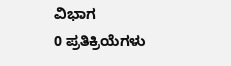ವಿಭಾಗ
0 ಪ್ರತಿಕ್ರಿಯೆಗಳು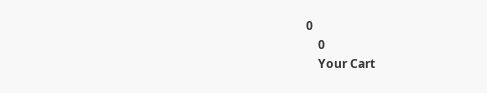0
    0
    Your Cart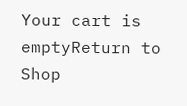Your cart is emptyReturn to Shop